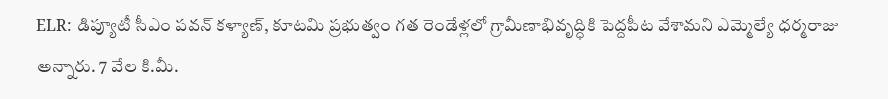ELR: డిప్యూటీ సీఎం పవన్ కళ్యాణ్, కూటమి ప్రభుత్వం గత రెండేళ్లలో గ్రామీణాభివృద్ధికి పెద్దపీట వేశామని ఎమ్మెల్యే ధర్మరాజు అన్నారు. 7 వేల కి.మీ.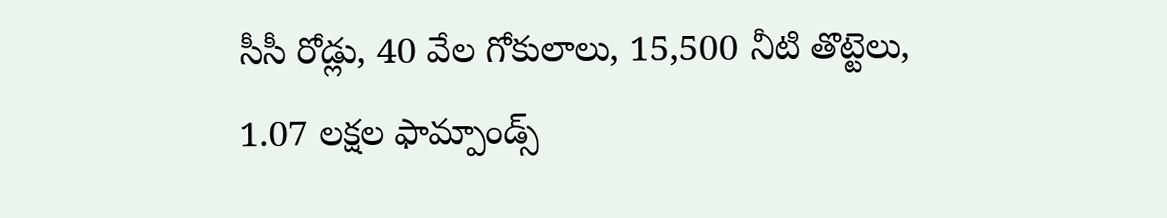సీసీ రోడ్లు, 40 వేల గోకులాలు, 15,500 నీటి తొట్టెలు, 1.07 లక్షల ఫామ్పాండ్స్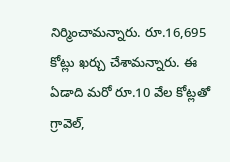నిర్మించామన్నారు. రూ.16,695 కోట్లు ఖర్చు చేశామన్నారు. ఈ ఏడాది మరో రూ.10 వేల కోట్లతో గ్రావెల్,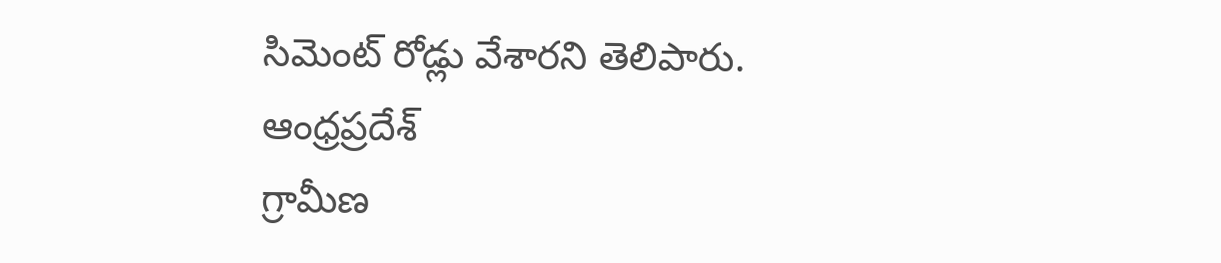సిమెంట్ రోడ్లు వేశారని తెలిపారు.
ఆంధ్రప్రదేశ్
గ్రామీణ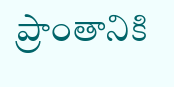ప్రాంతానికి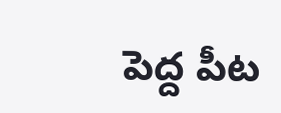పెద్ద పీట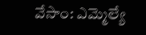వేసాం: ఎమ్మెల్యే